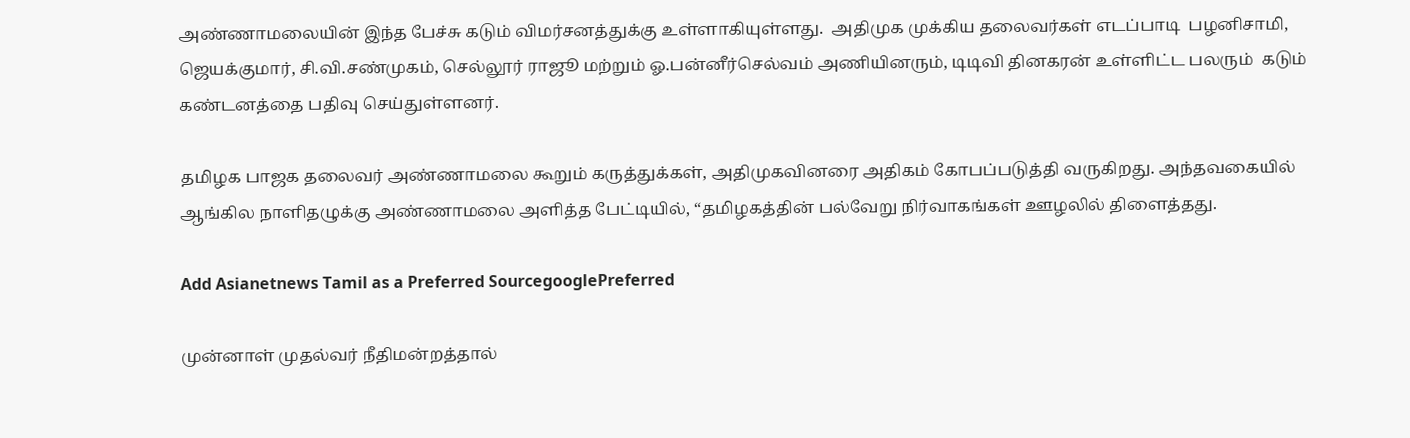அண்ணாமலையின் இந்த பேச்சு கடும் விமர்சனத்துக்கு உள்ளாகியுள்ளது.  அதிமுக முக்கிய தலைவர்கள் எடப்பாடி  பழனிசாமி, ஜெயக்குமார், சி.வி.சண்முகம், செல்லூர் ராஜூ மற்றும் ஓ.பன்னீர்செல்வம் அணியினரும், டிடிவி தினகரன் உள்ளிட்ட பலரும்  கடும் கண்டனத்தை பதிவு செய்துள்ளனர்.

தமிழக பாஜக தலைவர் அண்ணாமலை கூறும் கருத்துக்கள், அதிமுகவினரை அதிகம் கோபப்படுத்தி வருகிறது. அந்தவகையில் ஆங்கில நாளிதழுக்கு அண்ணாமலை அளித்த பேட்டியில், “தமிழகத்தின் பல்வேறு நிர்வாகங்கள் ஊழலில் திளைத்தது.

Add Asianetnews Tamil as a Preferred SourcegooglePreferred

முன்னாள் முதல்வர் நீதிமன்றத்தால்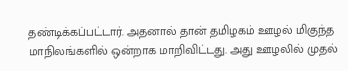தண்டிக்கப்பட்டார். அதனால் தான் தமிழகம் ஊழல் மிகுந்த மாநிலங்களில் ஒன்றாக மாறிவிட்டது. அது ஊழலில் முதல்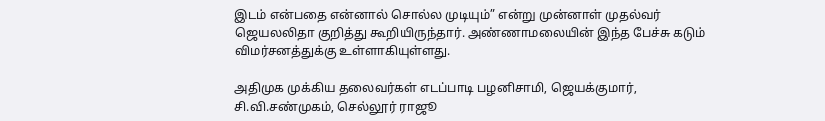இடம் என்பதை என்னால் சொல்ல முடியும்” என்று முன்னாள் முதல்வர் ஜெயலலிதா குறித்து கூறியிருந்தார். அண்ணாமலையின் இந்த பேச்சு கடும் விமர்சனத்துக்கு உள்ளாகியுள்ளது.

அதிமுக முக்கிய தலைவர்கள் எடப்பாடி பழனிசாமி, ஜெயக்குமார், சி.வி.சண்முகம், செல்லூர் ராஜூ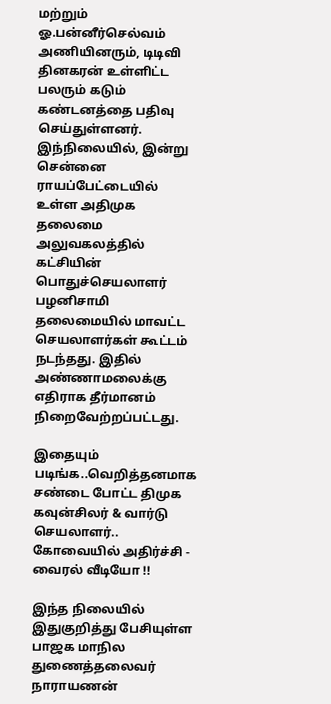மற்றும் ஓ.பன்னீர்செல்வம் அணியினரும், டிடிவி தினகரன் உள்ளிட்ட பலரும் கடும் கண்டனத்தை பதிவு செய்துள்ளனர். இந்நிலையில், இன்று சென்னை ராயப்பேட்டையில் உள்ள அதிமுக தலைமை அலுவகலத்தில் கட்சியின் பொதுச்செயலாளர் பழனிசாமி தலைமையில் மாவட்ட செயலாளர்கள் கூட்டம் நடந்தது. இதில் அண்ணாமலைக்கு எதிராக தீர்மானம் நிறைவேற்றப்பட்டது.

இதையும் படிங்க..வெறித்தனமாக சண்டை போட்ட திமுக கவுன்சிலர் & வார்டு செயலாளர்.. கோவையில் அதிர்ச்சி - வைரல் வீடியோ !!

இந்த நிலையில் இதுகுறித்து பேசியுள்ள பாஜக மாநில துணைத்தலைவர் நாராயணன்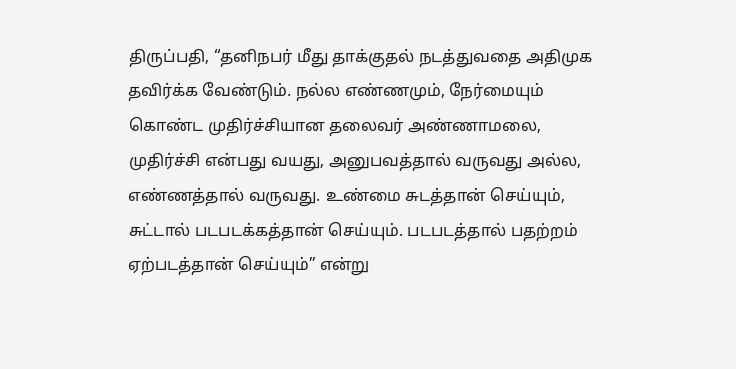திருப்பதி, “தனிநபர் மீது தாக்குதல் நடத்துவதை அதிமுக தவிர்க்க வேண்டும். நல்ல எண்ணமும், நேர்மையும் கொண்ட முதிர்ச்சியான தலைவர் அண்ணாமலை, முதிர்ச்சி என்பது வயது, அனுபவத்தால் வருவது அல்ல, எண்ணத்தால் வருவது. உண்மை சுடத்தான் செய்யும், சுட்டால் படபடக்கத்தான் செய்யும். படபடத்தால் பதற்றம் ஏற்படத்தான் செய்யும்” என்று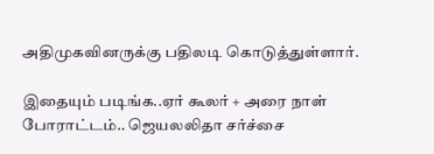அதிமுகவினருக்கு பதிலடி கொடுத்துள்ளார்.

இதையும் படிங்க..ஏர் கூலர் + அரை நாள் போராட்டம்.. ஜெயலலிதா சர்ச்சை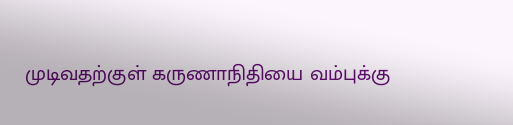முடிவதற்குள் கருணாநிதியை வம்புக்கு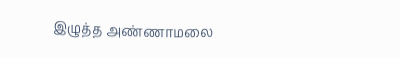இழுத்த அண்ணாமலை